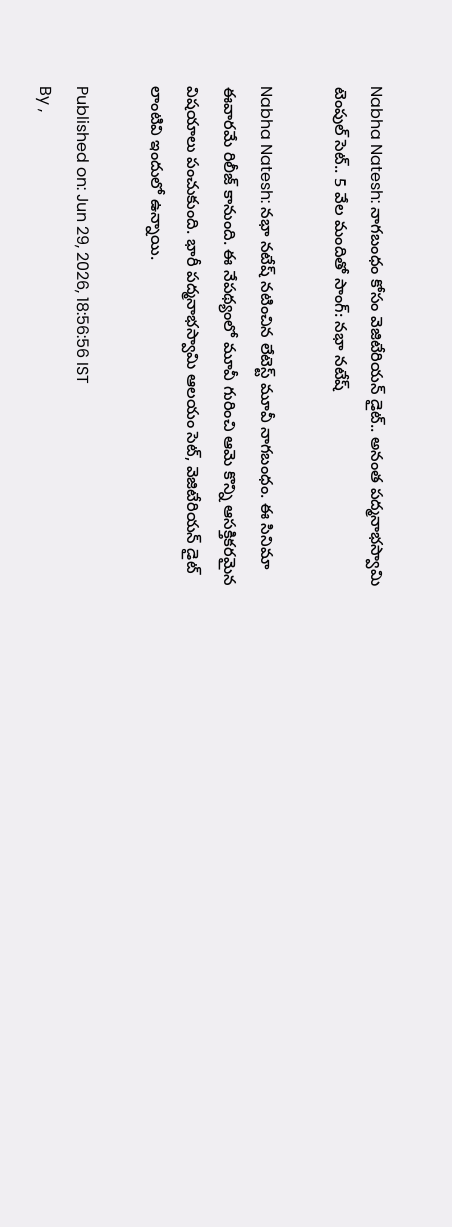Nabha Natesh: నాగబంధం కోసం వెజిటేరియన్ డైట్.. అనంత పద్మనాభస్వామి టెంపుల్ సెట్.. 5 వేల మందితో సాంగ్: నభా నటేష్

Nabha Natesh: నభా నటేష్ నటించిన లేటెస్ట్ మూవీ నాగబంధం. ఈ సినిమా ఈవారమే రిలీజ్ కానుంది. ఈ నేపథ్యంలో మూవీ గురించి ఆమె కొన్ని ఆసక్తికరమైన విషయాలు పంచుకుంది. భారీ పద్మనాభస్వామి ఆలయం సెట్, వెజిటేరియన్ డైట్ లాంటివి ఇందులో ఉన్నాయి.

Published on: Jun 29, 2026, 18:56:56 IST
By ,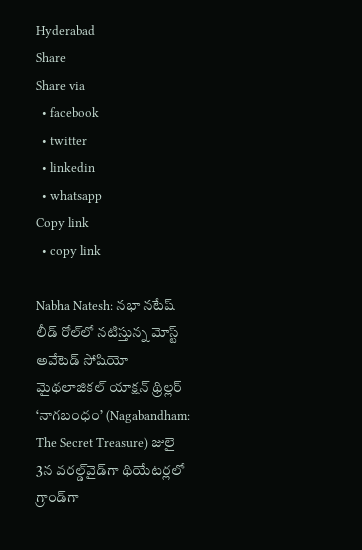Hyderabad
Share
Share via
  • facebook
  • twitter
  • linkedin
  • whatsapp
Copy link
  • copy link

Nabha Natesh: నభా నటేష్ లీడ్ రోల్‌లో నటిస్తున్న మోస్ట్ అవేటెడ్ సోషియో మైథలాజికల్ యాక్షన్ థ్రిల్లర్ ‘నాగబంధం’ (Nagabandham: The Secret Treasure) జులై 3న వరల్డ్‌వైడ్‌గా థియేటర్లలో గ్రాండ్‌గా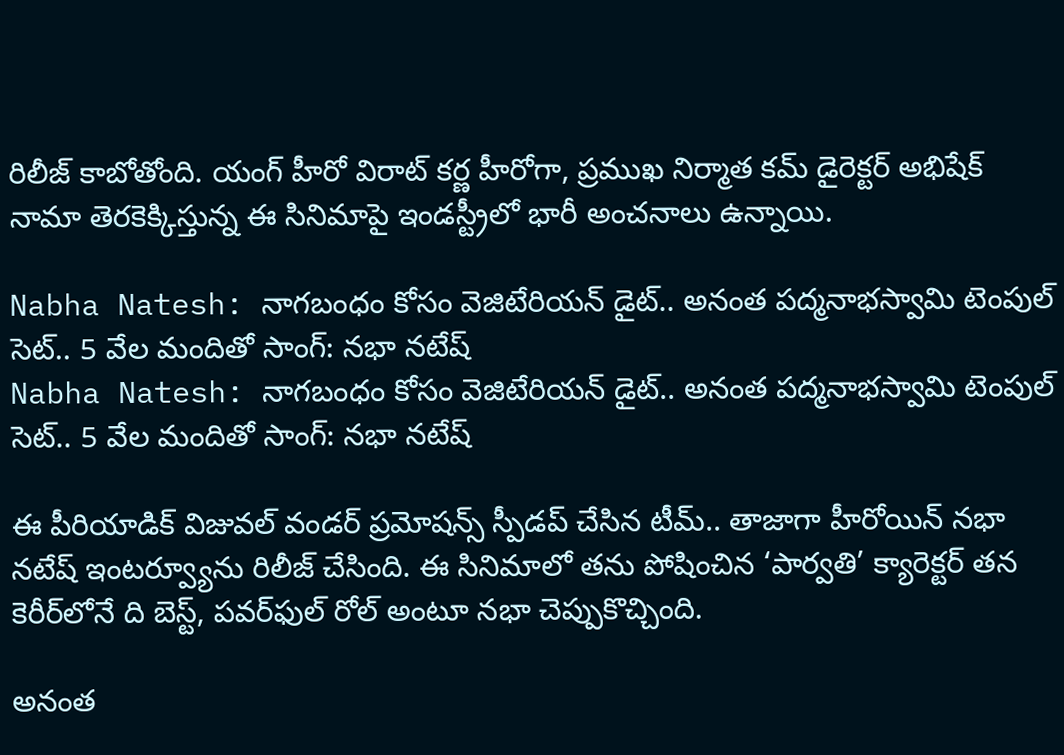రిలీజ్ కాబోతోంది. యంగ్ హీరో విరాట్ కర్ణ హీరోగా, ప్రముఖ నిర్మాత కమ్ డైరెక్టర్ అభిషేక్ నామా తెరకెక్కిస్తున్న ఈ సినిమాపై ఇండస్ట్రీలో భారీ అంచనాలు ఉన్నాయి.

Nabha Natesh: నాగబంధం కోసం వెజిటేరియన్ డైట్.. అనంత పద్మనాభస్వామి టెంపుల్ సెట్.. 5 వేల మందితో సాంగ్: నభా నటేష్
Nabha Natesh: నాగబంధం కోసం వెజిటేరియన్ డైట్.. అనంత పద్మనాభస్వామి టెంపుల్ సెట్.. 5 వేల మందితో సాంగ్: నభా నటేష్

ఈ పీరియాడిక్ విజువల్ వండర్ ప్రమోషన్స్ స్పీడప్ చేసిన టీమ్.. తాజాగా హీరోయిన్ నభా నటేష్ ఇంటర్వ్యూను రిలీజ్ చేసింది. ఈ సినిమాలో తను పోషించిన ‘పార్వతి’ క్యారెక్టర్ తన కెరీర్‌లోనే ది బెస్ట్, పవర్‌ఫుల్ రోల్ అంటూ నభా చెప్పుకొచ్చింది.

అనంత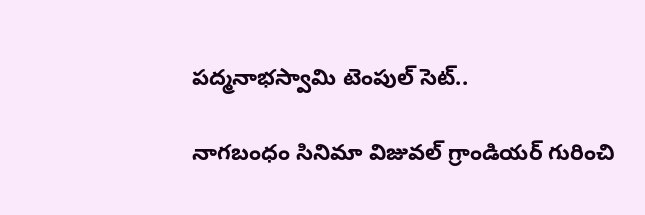పద్మనాభస్వామి టెంపుల్ సెట్..

నాగబంధం సినిమా విజువల్ గ్రాండియర్ గురించి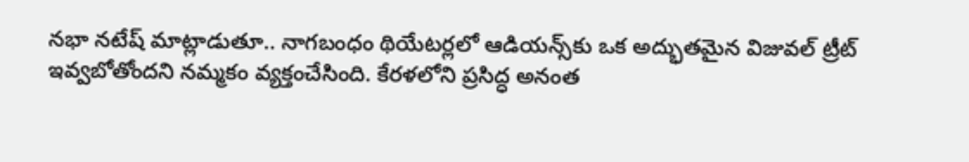నభా నటేష్ మాట్లాడుతూ.. నాగబంధం థియేటర్లలో ఆడియన్స్‌కు ఒక అద్భుతమైన విజువల్ ట్రీట్ ఇవ్వబోతోందని నమ్మకం వ్యక్తంచేసింది. కేరళలోని ప్రసిద్ధ అనంత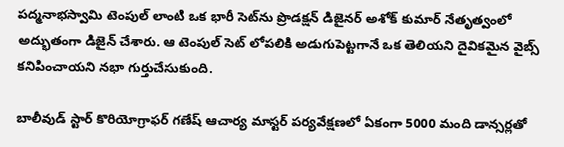పద్మనాభస్వామి టెంపుల్ లాంటి ఒక భారీ సెట్‌ను ప్రొడక్షన్ డిజైనర్ అశోక్ కుమార్ నేతృత్వంలో అద్భుతంగా డిజైన్ చేశారు. ఆ టెంపుల్ సెట్ లోపలికి అడుగుపెట్టగానే ఒక తెలియని దైవికమైన వైబ్స్ కనిపించాయని నభా గుర్తుచేసుకుంది.

బాలీవుడ్ స్టార్ కొరియోగ్రాఫర్ గణేష్ ఆచార్య మాస్టర్ పర్యవేక్షణలో ఏకంగా 5000 మంది డాన్సర్లతో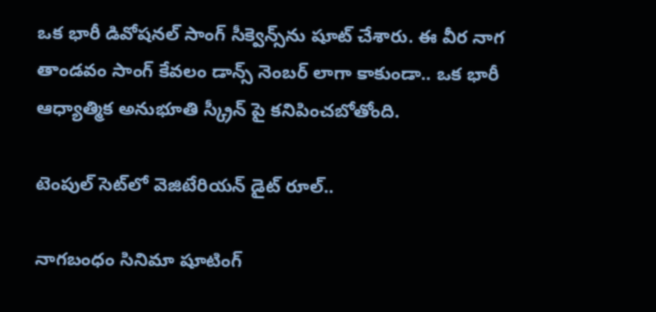ఒక భారీ డివోషనల్ సాంగ్ సీక్వెన్స్‌ను షూట్ చేశారు. ఈ వీర నాగ తాండవం సాంగ్ కేవలం డాన్స్ నెంబర్ లాగా కాకుండా.. ఒక భారీ ఆధ్యాత్మిక అనుభూతి స్క్రీన్ పై కనిపించబోతోంది.

టెంపుల్ సెట్‌లో వెజిటేరియన్ డైట్ రూల్..

నాగబంధం సినిమా షూటింగ్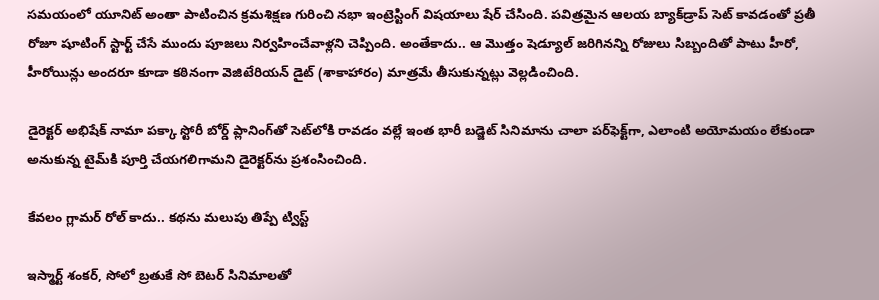సమయంలో యూనిట్ అంతా పాటించిన క్రమశిక్షణ గురించి నభా ఇంట్రెస్టింగ్ విషయాలు షేర్ చేసింది. పవిత్రమైన ఆలయ బ్యాక్‌డ్రాప్ సెట్ కావడంతో ప్రతీ రోజూ షూటింగ్ స్టార్ట్ చేసే ముందు పూజలు నిర్వహించేవాళ్లని చెప్పింది. అంతేకాదు.. ఆ మొత్తం షెడ్యూల్ జరిగినన్ని రోజులు సిబ్బందితో పాటు హీరో, హీరోయిన్లు అందరూ కూడా కఠినంగా వెజిటేరియన్ డైట్ (శాకాహారం) మాత్రమే తీసుకున్నట్లు వెల్లడించింది.

డైరెక్టర్ అభిషేక్ నామా పక్కా స్టోరీ బోర్డ్ ప్లానింగ్‌తో సెట్‌లోకి రావడం వల్లే ఇంత భారీ బడ్జెట్ సినిమాను చాలా పర్‌ఫెక్ట్‌గా, ఎలాంటి అయోమయం లేకుండా అనుకున్న టైమ్‌కి పూర్తి చేయగలిగామని డైరెక్టర్‌ను ప్రశంసించింది.

కేవలం గ్లామర్ రోల్ కాదు.. కథను మలుపు తిప్పే ట్విస్ట్

ఇస్మార్ట్ శంకర్, సోలో బ్రతుకే సో బెటర్ సినిమాలతో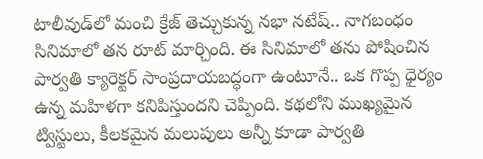టాలీవుడ్‌లో మంచి క్రేజ్ తెచ్చుకున్న నభా నటేష్.. నాగబంధం సినిమాలో తన రూట్ మార్చింది. ఈ సినిమాలో తను పోషించిన పార్వతి క్యారెక్టర్ సాంప్రదాయబద్ధంగా ఉంటూనే.. ఒక గొప్ప ధైర్యం ఉన్న మహిళగా కనిపిస్తుందని చెప్పింది. కథలోని ముఖ్యమైన ట్విస్టులు, కీలకమైన మలుపులు అన్నీ కూడా పార్వతి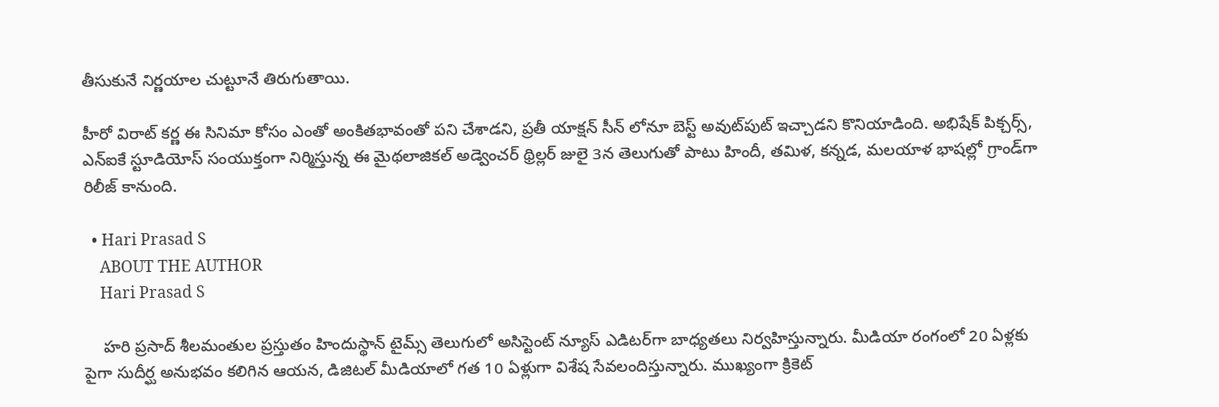తీసుకునే నిర్ణయాల చుట్టూనే తిరుగుతాయి.

హీరో విరాట్ కర్ణ ఈ సినిమా కోసం ఎంతో అంకితభావంతో పని చేశాడని, ప్రతీ యాక్షన్ సీన్ లోనూ బెస్ట్ అవుట్‌పుట్ ఇచ్చాడని కొనియాడింది. అభిషేక్ పిక్చర్స్, ఎన్ఐకే స్టూడియోస్ సంయుక్తంగా నిర్మిస్తున్న ఈ మైథలాజికల్ అడ్వెంచర్ థ్రిల్లర్ జులై 3న తెలుగుతో పాటు హిందీ, తమిళ, కన్నడ, మలయాళ భాషల్లో గ్రాండ్‌గా రిలీజ్ కానుంది.

  • Hari Prasad S
    ABOUT THE AUTHOR
    Hari Prasad S

    హరి ప్రసాద్ శీలమంతుల ప్రస్తుతం హిందుస్థాన్ టైమ్స్ తెలుగులో అసిస్టెంట్ న్యూస్ ఎడిటర్‌గా బాధ్యతలు నిర్వహిస్తున్నారు. మీడియా రంగంలో 20 ఏళ్లకు పైగా సుదీర్ఘ అనుభవం కలిగిన ఆయన, డిజిటల్ మీడియాలో గత 10 ఏళ్లుగా విశేష సేవలందిస్తున్నారు. ముఖ్యంగా క్రికెట్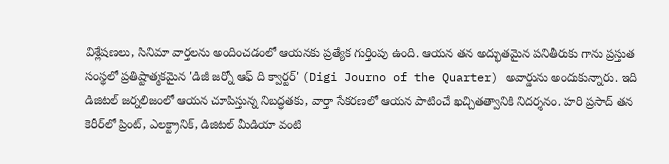విశ్లేషణలు, సినిమా వార్తలను అందించడంలో ఆయనకు ప్రత్యేక గుర్తింపు ఉంది. ఆయన తన అద్భుతమైన పనితీరుకు గాను ప్రస్తుత సంస్థలో ప్రతిష్టాత్మకమైన 'డిజీ జర్నో ఆఫ్ ది క్వార్టర్' (Digi Journo of the Quarter) అవార్డును అందుకున్నారు. ఇది డిజిటల్ జర్నలిజంలో ఆయన చూపిస్తున్న నిబద్ధతకు, వార్తా సేకరణలో ఆయన పాటించే ఖచ్చితత్వానికి నిదర్శనం. హరి ప్రసాద్ తన కెరీర్‌లో ప్రింట్, ఎలక్ట్రానిక్, డిజిటల్ మీడియా వంటి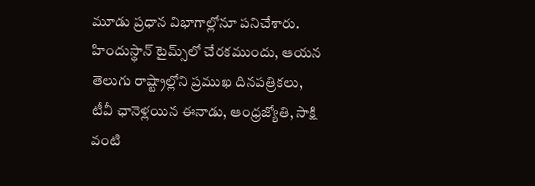మూడు ప్రధాన విభాగాల్లోనూ పనిచేశారు. హిందుస్థాన్ టైమ్స్‌లో చేరకముందు, ఆయన తెలుగు రాష్ట్రాల్లోని ప్రముఖ దినపత్రికలు, టీవీ ఛానెళ్లయిన ఈనాడు, ఆంధ్రజ్యోతి, సాక్షి వంటి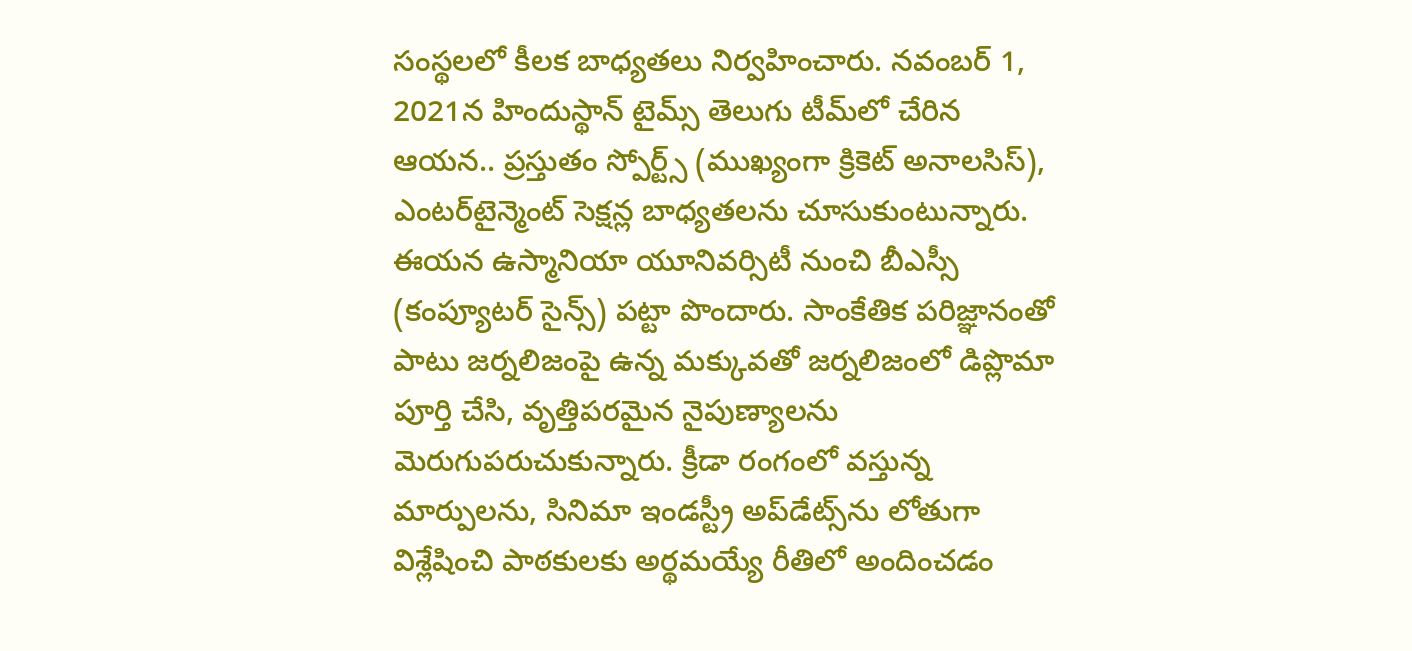సంస్థలలో కీలక బాధ్యతలు నిర్వహించారు. నవంబర్ 1, 2021న హిందుస్థాన్ టైమ్స్ తెలుగు టీమ్‌లో చేరిన ఆయన.. ప్రస్తుతం స్పోర్ట్స్ (ముఖ్యంగా క్రికెట్ అనాలసిస్), ఎంటర్‌టైన్మెంట్ సెక్షన్ల బాధ్యతలను చూసుకుంటున్నారు. ఈయన ఉస్మానియా యూనివర్సిటీ నుంచి బీఎస్సీ (కంప్యూటర్ సైన్స్) పట్టా పొందారు. సాంకేతిక పరిజ్ఞానంతో పాటు జర్నలిజంపై ఉన్న మక్కువతో జర్నలిజంలో డిప్లొమా పూర్తి చేసి, వృత్తిపరమైన నైపుణ్యాలను మెరుగుపరుచుకున్నారు. క్రీడా రంగంలో వస్తున్న మార్పులను, సినిమా ఇండస్ట్రీ అప్‌డేట్స్‌ను లోతుగా విశ్లేషించి పాఠకులకు అర్థమయ్యే రీతిలో అందించడం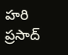హరి ప్రసాద్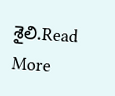శైలి.Read More